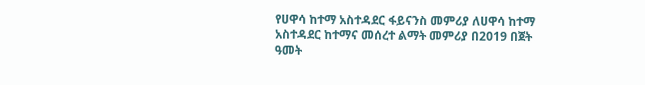የሀዋሳ ከተማ አስተዳደር ፋይናንስ መምሪያ ለሀዋሳ ከተማ አስተዳደር ከተማና መሰረተ ልማት መምሪያ በ2019 በጀት ዓመት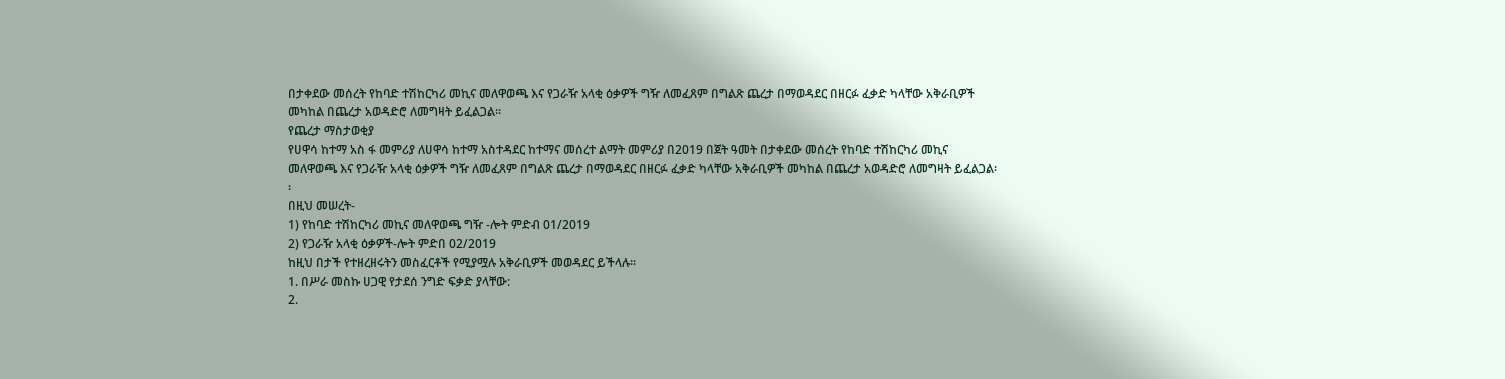በታቀደው መሰረት የከባድ ተሽከርካሪ መኪና መለዋወጫ እና የጋራዥ አላቂ ዕቃዎች ግዥ ለመፈጸም በግልጽ ጨረታ በማወዳደር በዘርፉ ፈቃድ ካላቸው አቅራቢዎች መካከል በጨረታ አወዳድሮ ለመግዛት ይፈልጋል፡፡
የጨረታ ማስታወቂያ
የሀዋሳ ከተማ አስ ፋ መምሪያ ለሀዋሳ ከተማ አስተዳደር ከተማና መሰረተ ልማት መምሪያ በ2019 በጀት ዓመት በታቀደው መሰረት የከባድ ተሽከርካሪ መኪና መለዋወጫ እና የጋራዥ አላቂ ዕቃዎች ግዥ ለመፈጸም በግልጽ ጨረታ በማወዳደር በዘርፉ ፈቃድ ካላቸው አቅራቢዎች መካከል በጨረታ አወዳድሮ ለመግዛት ይፈልጋል፡፡
በዚህ መሠረት-
1) የከባድ ተሽከርካሪ መኪና መለዋወጫ ግዥ -ሎት ምድብ 01/2019
2) የጋራዥ አላቂ ዕቃዎች-ሎት ምድበ 02/2019
ከዚህ በታች የተዘረዘሩትን መስፈርቶች የሚያሟሉ አቅራቢዎች መወዳደር ይችላሉ፡፡
1. በሥራ መስኩ ሀጋዊ የታደሰ ንግድ ፍቃድ ያላቸው:
2.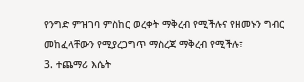የንግድ ምዝገባ ምስከር ወረቀት ማቅረብ የሚችሉና የዘመኑን ግብር መከፈላቸውን የሚያረጋግጥ ማስረጃ ማቅረብ የሚችሉ፣
3. ተጨማሪ እሴት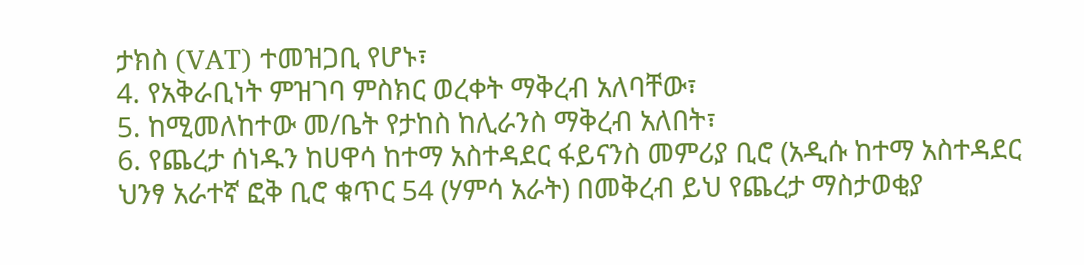ታክስ (VAT) ተመዝጋቢ የሆኑ፣
4. የአቅራቢነት ምዝገባ ምስክር ወረቀት ማቅረብ አለባቸው፣
5. ከሚመለከተው መ/ቤት የታከስ ከሊራንስ ማቅረብ አለበት፣
6. የጨረታ ሰነዱን ከሀዋሳ ከተማ አስተዳደር ፋይናንስ መምሪያ ቢሮ (አዲሱ ከተማ አስተዳደር ህንፃ አራተኛ ፎቅ ቢሮ ቁጥር 54 (ሃምሳ አራት) በመቅረብ ይህ የጨረታ ማስታወቂያ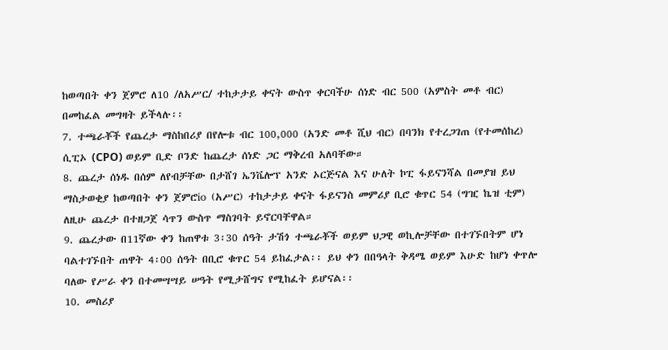ከወጣበት ቀን ጀምሮ ለ10 /ለአሥር/ ተከታታይ ቀናት ውስጥ ቀርባችሁ ሰነድ ብር 500 (አምስት መቶ ብር) በመከፈል መግዛት ይችላሉ፡፡
7. ተጫራቾች የጨረታ ማስከበሪያ በየሎቱ ብር 100,000 (አንድ መቶ ሺህ ብር) በባንክ የተረጋገጠ (የተመሰከረ) ሲፒኦ (CPO) ወይም ቢድ ቦንድ ከጨረታ ሰነድ ጋር ማቅረብ አለባቸው።
8. ጨረታ ሰነዱ በሰም ለየብቻቸው በታሸገ ኤንቬሎፕ አንድ ኦርጅናል እና ሁለት ኮፒ ፋይናንሻል በመያዝ ይህ ማስታወቂያ ከወጣበት ቀን ጀምሮio (አሥር) ተከታታይ ቀናት ፋይናንስ መምሪያ ቢሮ ቁጥር 54 (ግዢ ኬዝ ቲም) ለዚሁ ጨረታ በተዘጋጀ ሳጥን ውስጥ ማስገባት ይኖርባቸዋል።
9. ጨረታው በ11ኛው ቀን ከጠዋቱ 3፡30 ሰዓት ታሽጎ ተጫራቾች ወይም ህጋዊ ወኪሎቻቸው በተገኙበትም ሆነ ባልተገኙበት ጠዋት 4፡00 ሰዓት በቢሮ ቁጥር 54 ይከፈታል፡፡ ይህ ቀን በበዓላት ቅዳሜ ወይም እሁድ ከሆነ ቀጥሎ ባለው የሥራ ቀን በተመሣሣይ ሠዓት የሚታሸግና የሚከፈት ይሆናል፡፡
10. መስሪያ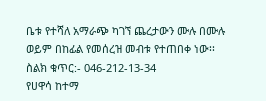ቤቱ የተሻለ አማራጭ ካገኘ ጨረታውን ሙሉ በሙሉ ወይም በከፊል የመሰረዝ መብቱ የተጠበቀ ነው፡፡
ስልክ ቁጥር:- 046-212-13-34
የሀዋሳ ከተማ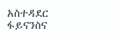አስተዳደር ፋይናንስና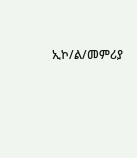ኢኮ/ል/መምሪያ